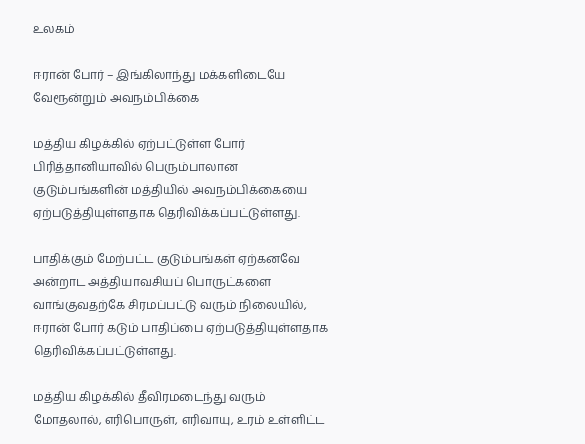உலகம்

ஈரான் போர் – இங்கிலாந்து மக்களிடையே வேரூன்றும் அவநம்பிக்கை

மத்திய கிழக்கில் ஏற்பட்டுள்ள போர் பிரித்தானியாவில் பெரும்பாலான குடும்பங்களின் மத்தியில் அவநம்பிக்கையை ஏற்படுத்தியுள்ளதாக தெரிவிக்கப்பட்டுள்ளது.

பாதிக்கும் மேற்பட்ட குடும்பங்கள் ஏற்கனவே அன்றாட அத்தியாவசியப் பொருட்களை வாங்குவதற்கே சிரமப்பட்டு வரும் நிலையில், ஈரான் போர் கடும் பாதிப்பை ஏற்படுத்தியுள்ளதாக தெரிவிக்கப்பட்டுள்ளது.

மத்திய கிழக்கில் தீவிரமடைந்து வரும் மோதலால், எரிபொருள், எரிவாயு, உரம் உள்ளிட்ட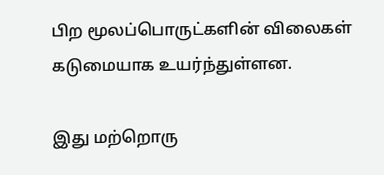பிற மூலப்பொருட்களின் விலைகள் கடுமையாக உயர்ந்துள்ளன.

இது மற்றொரு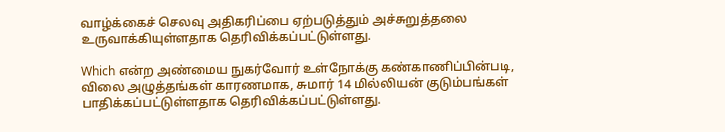வாழ்க்கைச் செலவு அதிகரிப்பை ஏற்படுத்தும் அச்சுறுத்தலை உருவாக்கியுள்ளதாக தெரிவிக்கப்பட்டுள்ளது.

Which என்ற அண்மைய நுகர்வோர் உள்நோக்கு கண்காணிப்பின்படி, விலை அழுத்தங்கள் காரணமாக, சுமார் 14 மில்லியன் குடும்பங்கள் பாதிக்கப்பட்டுள்ளதாக தெரிவிக்கப்பட்டுள்ளது.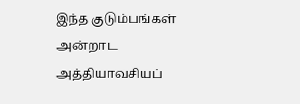இந்த குடும்பங்கள் அன்றாட அத்தியாவசியப்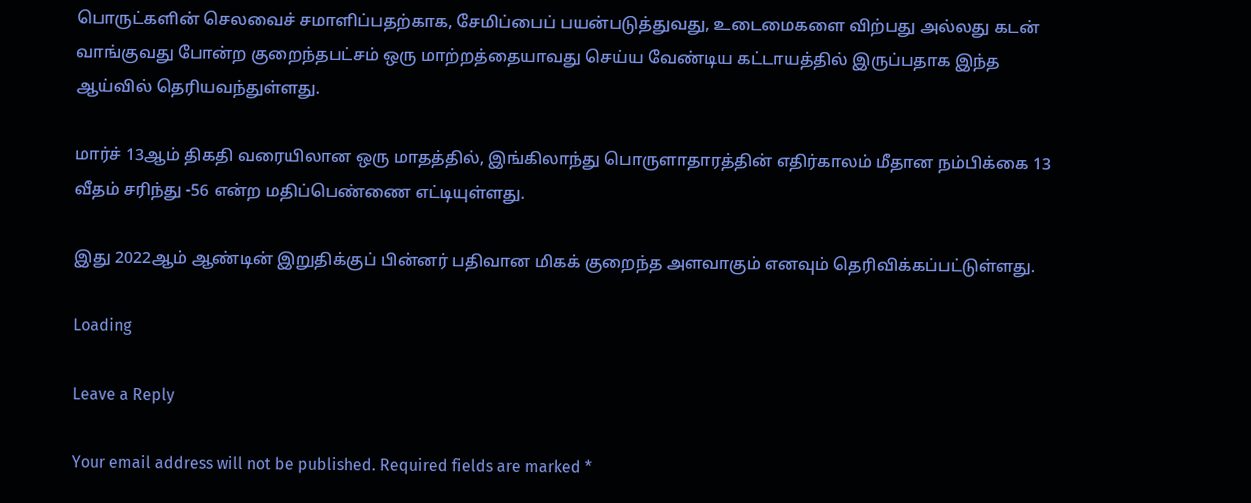பொருட்களின் செலவைச் சமாளிப்பதற்காக, சேமிப்பைப் பயன்படுத்துவது, உடைமைகளை விற்பது அல்லது கடன் வாங்குவது போன்ற குறைந்தபட்சம் ஒரு மாற்றத்தையாவது செய்ய வேண்டிய கட்டாயத்தில் இருப்பதாக இந்த ஆய்வில் தெரியவந்துள்ளது.

மார்ச் 13ஆம் திகதி வரையிலான ஒரு மாதத்தில், இங்கிலாந்து பொருளாதாரத்தின் எதிர்காலம் மீதான நம்பிக்கை 13 வீதம் சரிந்து -56 என்ற மதிப்பெண்ணை எட்டியுள்ளது.

இது 2022ஆம் ஆண்டின் இறுதிக்குப் பின்னர் பதிவான மிகக் குறைந்த அளவாகும் எனவும் தெரிவிக்கப்பட்டுள்ளது.

Loading

Leave a Reply

Your email address will not be published. Required fields are marked *